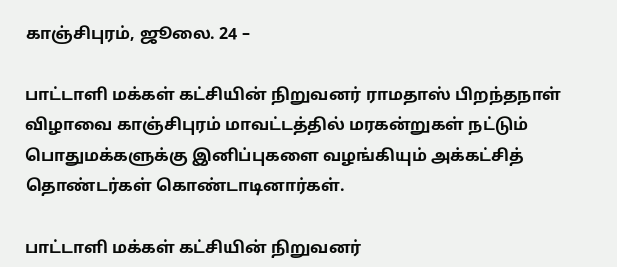காஞ்சிபுரம், ஜூலை. 24 –

பாட்டாளி மக்கள் கட்சியின் நிறுவனர் ராமதாஸ் பிறந்தநாள் விழாவை காஞ்சிபுரம் மாவட்டத்தில் மரகன்றுகள் நட்டும் பொதுமக்களுக்கு இனிப்புகளை வழங்கியும் அக்கட்சித் தொண்டர்கள் கொண்டாடினார்கள்.

பாட்டாளி மக்கள் கட்சியின் நிறுவனர்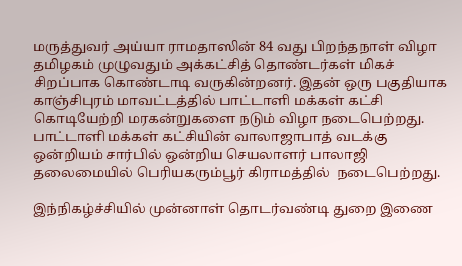மருத்துவர் அய்யா ராமதாஸின் 84 வது பிறந்தநாள் விழா தமிழகம் முழுவதும் அக்கட்சித் தொண்டர்கள் மிகச் சிறப்பாக கொண்டாடி வருகின்றனர். இதன் ஒரு பகுதியாக காஞ்சிபுரம் மாவட்டத்தில் பாட்டாளி மக்கள் கட்சி கொடியேற்றி மரகன்றுகளை நடும் விழா நடைபெற்றது. பாட்டாளி மக்கள் கட்சியின் வாலாஜாபாத் வடக்கு ஒன்றியம் சார்பில் ஒன்றிய செயலாளர் பாலாஜி தலைமையில் பெரியகரும்பூர் கிராமத்தில்  நடைபெற்றது.

இந்நிகழ்ச்சியில் முன்னாள் தொடர்வண்டி துறை இணை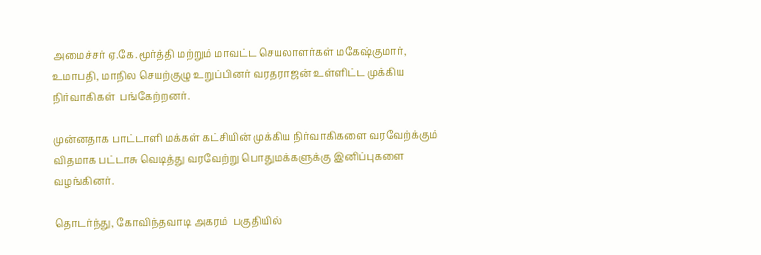அமைச்சர் ஏ.கே.மூர்த்தி மற்றும் மாவட்ட செயலாளர்கள் மகேஷ்குமார், உமாபதி, மாநில செயற்குழு உறுப்பினர் வரதராஜன் உள்ளிட்ட முக்கிய நிர்வாகிகள்  பங்கேற்றனர்.

முன்னதாக பாட்டாளி மக்கள் கட்சியின் முக்கிய நிர்வாகிகளை வரவேற்க்கும் விதமாக பட்டாசு வெடித்து வரவேற்று பொதுமக்களுக்கு இனிப்புகளை வழங்கினர்.

தொடர்ந்து, கோவிந்தவாடி அகரம்  பகுதியில்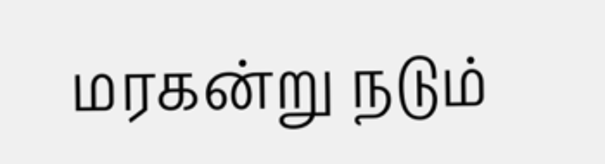மரகன்று நடும்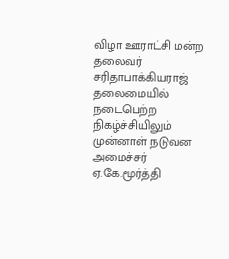விழா ஊராட்சி மன்ற தலைவர் சரிதாபாக்கியராஜ் தலைமையில் நடைபெற்ற நிகழ்ச்சியிலும் முன்னாள் நடுவன அமைச்சர் ஏ.கே.மூர்த்தி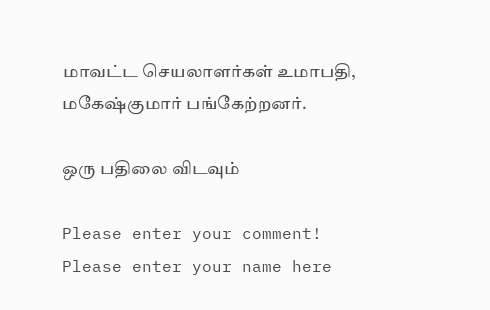மாவட்ட செயலாளர்கள் உமாபதி, மகேஷ்குமார் பங்கேற்றனர்.

ஒரு பதிலை விடவும்

Please enter your comment!
Please enter your name here